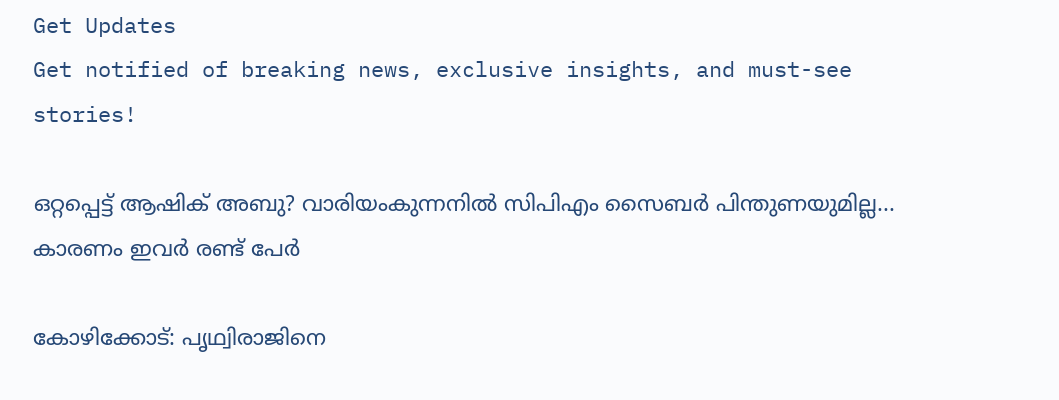Get Updates
Get notified of breaking news, exclusive insights, and must-see stories!

ഒറ്റപ്പെട്ട് ആഷിക് അബു? വാരിയംകുന്നനില്‍ സിപിഎം സൈബര്‍ പിന്തുണയുമില്ല... കാരണം ഇവര്‍ രണ്ട് പേർ

കോഴിക്കോട്: പൃഥ്വിരാജിനെ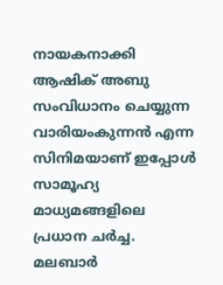നായകനാക്കി ആഷിക് അബു സംവിധാനം ചെയ്യുന്ന വാരിയംകുന്നന്‍ എന്ന സിനിമയാണ് ഇപ്പോള്‍ സാമൂഹ്യ മാധ്യമങ്ങളിലെ പ്രധാന ചര്‍ച്ച. മലബാര്‍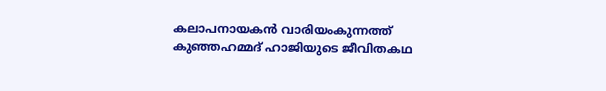കലാപനായകന്‍ വാരിയംകുന്നത്ത് കുഞ്ഞഹമ്മദ് ഹാജിയുടെ ജീവിതകഥ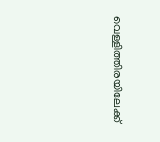വെള്ളിത്തിരയിലേക്ക്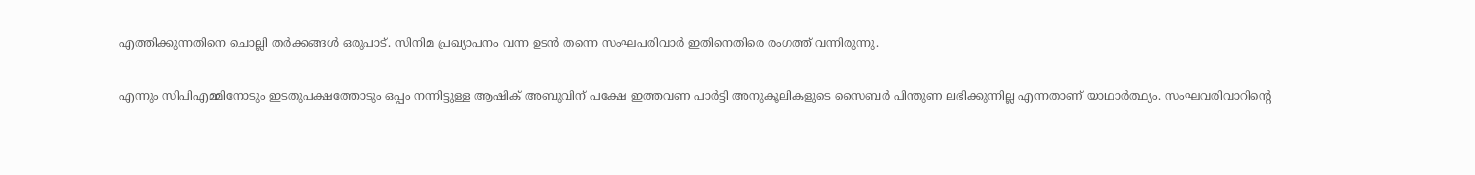എത്തിക്കുന്നതിനെ ചൊല്ലി തര്‍ക്കങ്ങള്‍ ഒരുപാട്. സിനിമ പ്രഖ്യാപനം വന്ന ഉടന്‍ തന്നെ സംഘപരിവാര്‍ ഇതിനെതിരെ രംഗത്ത് വന്നിരുന്നു.

എന്നും സിപിഎമ്മിനോടും ഇടതുപക്ഷത്തോടും ഒപ്പം നന്നിട്ടുള്ള ആഷിക് അബുവിന് പക്ഷേ ഇത്തവണ പാര്‍ട്ടി അനുകൂലികളുടെ സൈബര്‍ പിന്തുണ ലഭിക്കുന്നില്ല എന്നതാണ് യാഥാര്‍ത്ഥ്യം. സംഘവരിവാറിന്റെ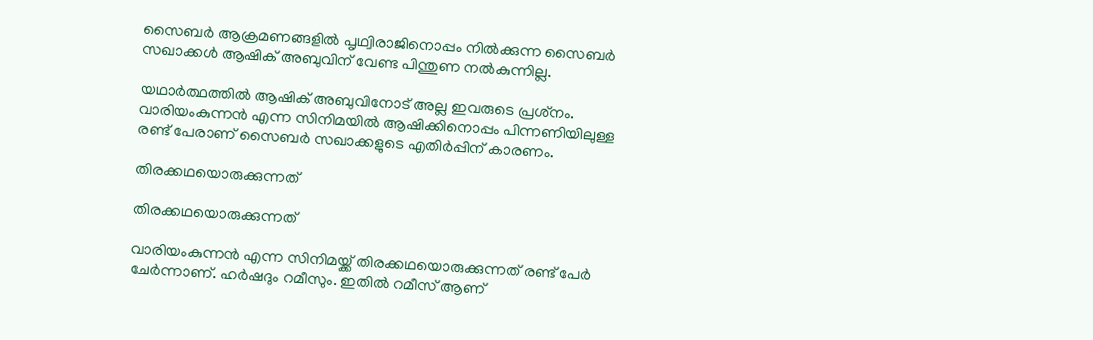സൈബര്‍ ആക്രമണങ്ങളില്‍ പൃഥ്വിരാജിനൊപ്പം നില്‍ക്കുന്ന സൈബര്‍ സഖാക്കള്‍ ആഷിക് അബുവിന് വേണ്ട പിന്തുണ നല്‍കുന്നില്ല.

യഥാര്‍ത്ഥത്തില്‍ ആഷിക് അബുവിനോട് അല്ല ഇവരുടെ പ്രശ്‌നം. വാരിയംകുന്നന്‍ എന്ന സിനിമയില്‍ ആഷിക്കിനൊപ്പം പിന്നണിയിലുള്ള രണ്ട് പേരാണ് സൈബര്‍ സഖാക്കളുടെ എതിര്‍പ്പിന് കാരണം.

തിരക്കഥയൊരുക്കുന്നത്

തിരക്കഥയൊരുക്കുന്നത്

വാരിയംകുന്നന്‍ എന്ന സിനിമയ്ക്ക് തിരക്കഥയൊരുക്കുന്നത് രണ്ട് പേര്‍ ചേര്‍ന്നാണ്. ഹര്‍ഷദും റമീസും. ഇതില്‍ റമീസ് ആണ്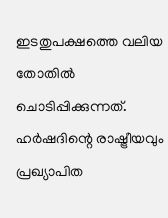ഇടതുപക്ഷത്തെ വലിയ തോതില്‍ ചൊടിപ്പിക്കുന്നത്. ഹര്‍ഷദിന്റെ രാഷ്ട്രീയവും പ്രഖ്യാപിത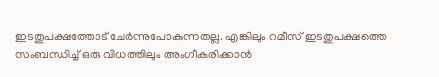ഇടതുപക്ഷത്തോട് ചേര്‍ന്നുപോകുന്നതല്ല. എങ്കിലും റമീസ് ഇടതുപക്ഷത്തെ സംബന്ധിച്ച് ഒരു വിധത്തിലും അംഗീകരിക്കാന്‍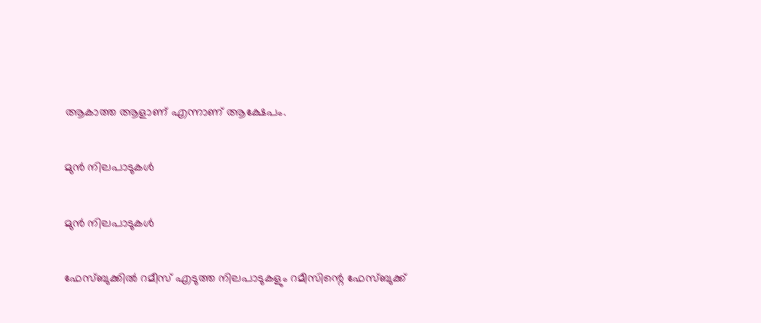ആകാത്ത ആളാണ് എന്നാണ് ആക്ഷേപം.

മുന്‍ നിലപാടുകള്‍

മുന്‍ നിലപാടുകള്‍

ഫേസ്ബുക്കില്‍ റമീസ് എടുത്ത നിലപാടുകളും റമീസിന്റെ ഫേസ്ബുക്ക്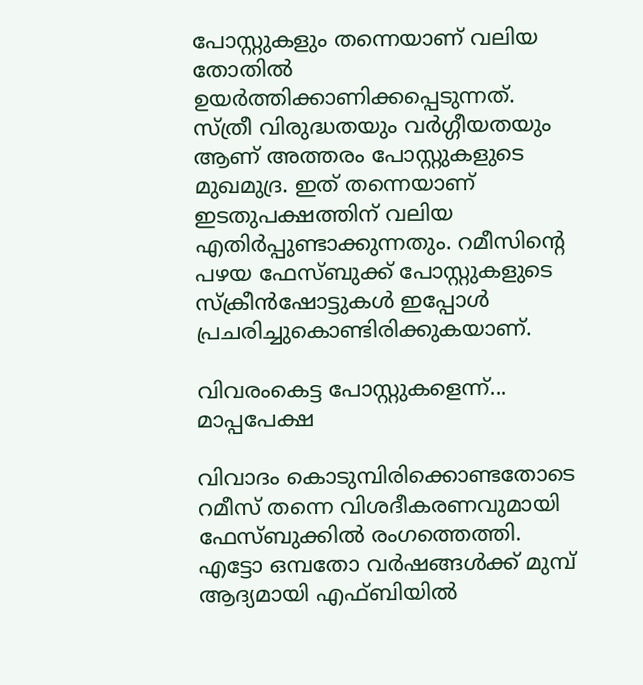പോസ്റ്റുകളും തന്നെയാണ് വലിയ തോതില്‍ ഉയര്‍ത്തിക്കാണിക്കപ്പെടുന്നത്. സ്ത്രീ വിരുദ്ധതയും വര്‍ഗ്ഗീയതയും ആണ് അത്തരം പോസ്റ്റുകളുടെ മുഖമുദ്ര. ഇത് തന്നെയാണ് ഇടതുപക്ഷത്തിന് വലിയ എതിര്‍പ്പുണ്ടാക്കുന്നതും. റമീസിന്റെ പഴയ ഫേസ്ബുക്ക് പോസ്റ്റുകളുടെ സ്‌ക്രീന്‍ഷോട്ടുകള്‍ ഇപ്പോള്‍ പ്രചരിച്ചുകൊണ്ടിരിക്കുകയാണ്.

വിവരംകെട്ട പോസ്റ്റുകളെന്ന്... മാപ്പപേക്ഷ

വിവാദം കൊടുമ്പിരിക്കൊണ്ടതോടെ റമീസ് തന്നെ വിശദീകരണവുമായി ഫേസ്ബുക്കില്‍ രംഗത്തെത്തി. എട്ടോ ഒമ്പതോ വര്‍ഷങ്ങള്‍ക്ക് മുമ്പ് ആദ്യമായി എഫ്ബിയില്‍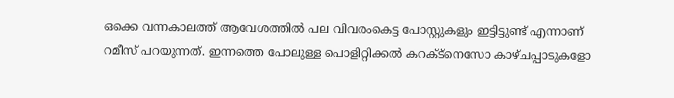ഒക്കെ വന്നകാലത്ത് ആവേശത്തില്‍ പല വിവരംകെട്ട പോസ്റ്റുകളും ഇട്ടിട്ടുണ്ട് എന്നാണ് റമീസ് പറയുന്നത്. ഇന്നത്തെ പോലുള്ള പൊളിറ്റിക്കല്‍ കറക്ട്‌നെസോ കാഴ്ചപ്പാടുകളോ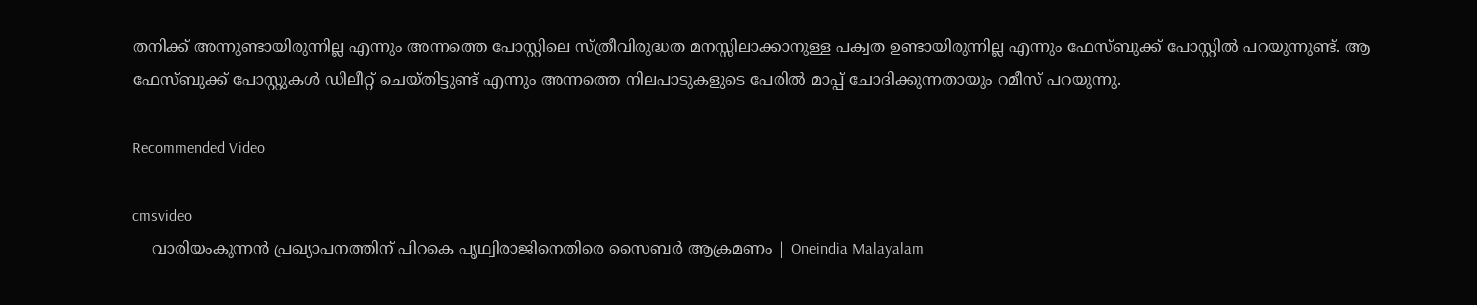തനിക്ക് അന്നുണ്ടായിരുന്നില്ല എന്നും അന്നത്തെ പോസ്റ്റിലെ സ്ത്രീവിരുദ്ധത മനസ്സിലാക്കാനുള്ള പക്വത ഉണ്ടായിരുന്നില്ല എന്നും ഫേസ്ബുക്ക് പോസ്റ്റില്‍ പറയുന്നുണ്ട്. ആ ഫേസ്ബുക്ക് പോസ്റ്റുകള്‍ ഡിലീറ്റ് ചെയ്തിട്ടുണ്ട് എന്നും അന്നത്തെ നിലപാടുകളുടെ പേരില്‍ മാപ്പ് ചോദിക്കുന്നതായും റമീസ് പറയുന്നു.

Recommended Video

cmsvideo
    വാരിയംകുന്നന്‍ പ്രഖ്യാപനത്തിന് പിറകെ പൃഥ്വിരാജിനെതിരെ സൈബര്‍ ആക്രമണം | Oneindia Malayalam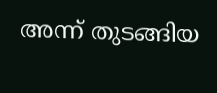അന്ന് തുടങ്ങിയ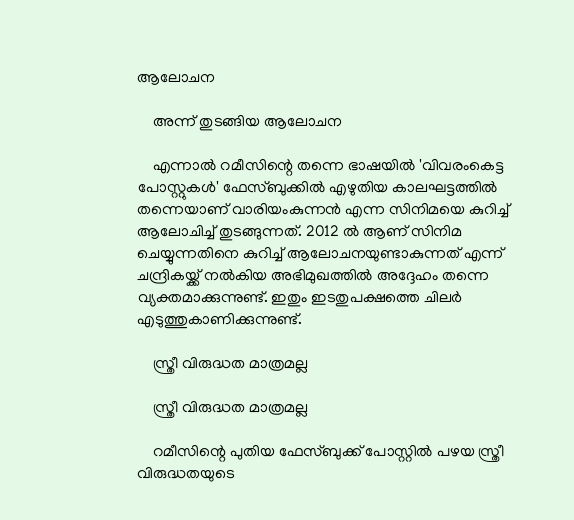ആലോചന

    അന്ന് തുടങ്ങിയ ആലോചന

    എന്നാല്‍ റമീസിന്റെ തന്നെ ഭാഷയില്‍ 'വിവരംകെട്ട പോസ്റ്റുകള്‍' ഫേസ്ബുക്കില്‍ എഴുതിയ കാലഘട്ടത്തില്‍ തന്നെയാണ് വാരിയംകുന്നന്‍ എന്ന സിനിമയെ കുറിച്ച് ആലോചിച്ച് തുടങ്ങുന്നത്. 2012 ല്‍ ആണ് സിനിമ ചെയ്യുന്നതിനെ കുറിച്ച് ആലോചനയുണ്ടാകുന്നത് എന്ന് ചന്ദ്രികയ്ക്ക് നല്‍കിയ അഭിമുഖത്തില്‍ അദ്ദേഹം തന്നെ വ്യക്തമാക്കുന്നുണ്ട്. ഇതും ഇടതുപക്ഷത്തെ ചിലര്‍ എടുത്തുകാണിക്കുന്നുണ്ട്.

    സ്ത്രീ വിരുദ്ധത മാത്രമല്ല

    സ്ത്രീ വിരുദ്ധത മാത്രമല്ല

    റമീസിന്റെ പുതിയ ഫേസ്ബുക്ക് പോസ്റ്റില്‍ പഴയ സ്ത്രീ വിരുദ്ധതയുടെ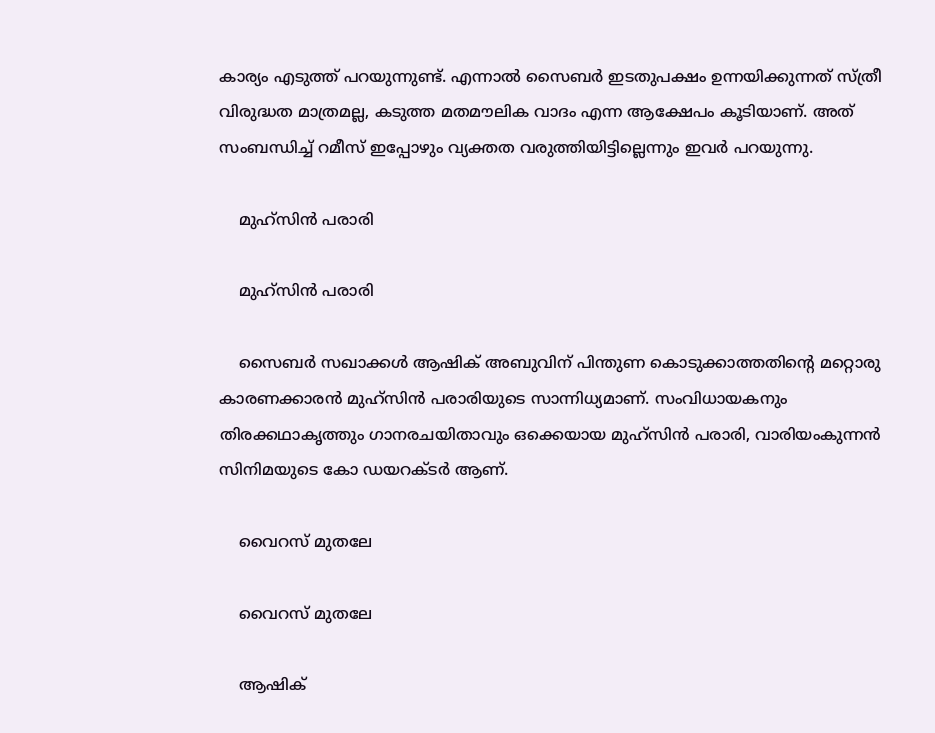കാര്യം എടുത്ത് പറയുന്നുണ്ട്. എന്നാല്‍ സൈബര്‍ ഇടതുപക്ഷം ഉന്നയിക്കുന്നത് സ്ത്രീ വിരുദ്ധത മാത്രമല്ല, കടുത്ത മതമൗലിക വാദം എന്ന ആക്ഷേപം കൂടിയാണ്. അത് സംബന്ധിച്ച് റമീസ് ഇപ്പോഴും വ്യക്തത വരുത്തിയിട്ടില്ലെന്നും ഇവര്‍ പറയുന്നു.

    മുഹ്‌സിന്‍ പരാരി

    മുഹ്‌സിന്‍ പരാരി

    സൈബര്‍ സഖാക്കള്‍ ആഷിക് അബുവിന് പിന്തുണ കൊടുക്കാത്തതിന്റെ മറ്റൊരു കാരണക്കാരന്‍ മുഹ്‌സിന്‍ പരാരിയുടെ സാന്നിധ്യമാണ്. സംവിധായകനും തിരക്കഥാകൃത്തും ഗാനരചയിതാവും ഒക്കെയായ മുഹ്‌സിന്‍ പരാരി, വാരിയംകുന്നന്‍ സിനിമയുടെ കോ ഡയറക്ടര്‍ ആണ്.

    വൈറസ് മുതലേ

    വൈറസ് മുതലേ

    ആഷിക്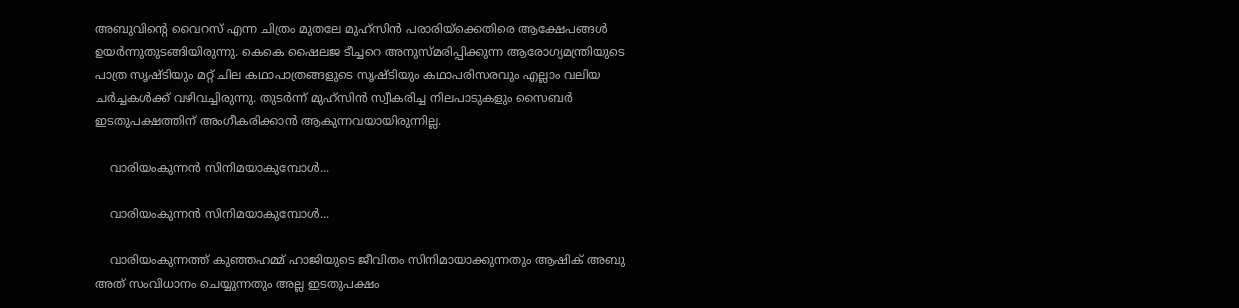അബുവിന്റെ വൈറസ് എന്ന ചിത്രം മുതലേ മുഹ്‌സിന്‍ പരാരിയ്‌ക്കെതിരെ ആക്ഷേപങ്ങള്‍ ഉയര്‍ന്നുതുടങ്ങിയിരുന്നു. കെകെ ഷൈലജ ടീച്ചറെ അനുസ്മരിപ്പിക്കുന്ന ആരോഗ്യമന്ത്രിയുടെ പാത്ര സൃഷ്ടിയും മറ്റ് ചില കഥാപാത്രങ്ങളുടെ സൃഷ്ടിയും കഥാപരിസരവും എല്ലാം വലിയ ചര്‍ച്ചകള്‍ക്ക് വഴിവച്ചിരുന്നു. തുടര്‍ന്ന് മുഹ്‌സിന്‍ സ്വീകരിച്ച നിലപാടുകളും സൈബര്‍ ഇടതുപക്ഷത്തിന് അംഗീകരിക്കാന്‍ ആകുന്നവയായിരുന്നില്ല.

    വാരിയംകുന്നന്‍ സിനിമയാകുമ്പോള്‍...

    വാരിയംകുന്നന്‍ സിനിമയാകുമ്പോള്‍...

    വാരിയംകുന്നത്ത് കുഞ്ഞഹമ്മ് ഹാജിയുടെ ജീവിതം സിനിമായാക്കുന്നതും ആഷിക് അബു അത് സംവിധാനം ചെയ്യുന്നതും അല്ല ഇടതുപക്ഷം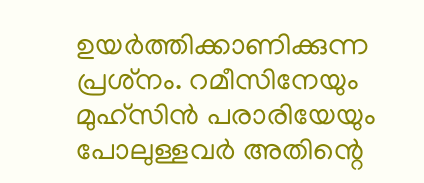ഉയര്‍ത്തിക്കാണിക്കുന്ന പ്രശ്‌നം. റമീസിനേയും മുഹ്‌സിന്‍ പരാരിയേയും പോലുള്ളവര്‍ അതിന്റെ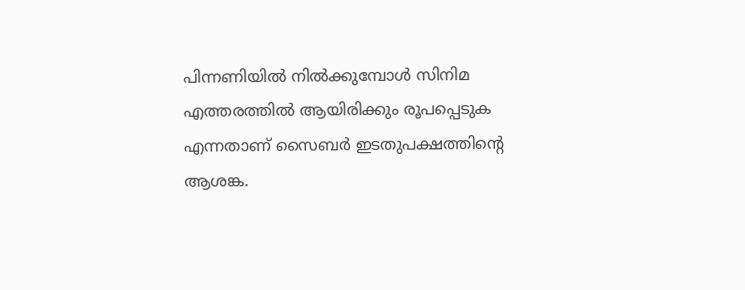പിന്നണിയില്‍ നില്‍ക്കുമ്പോള്‍ സിനിമ എത്തരത്തില്‍ ആയിരിക്കും രൂപപ്പെടുക എന്നതാണ് സൈബര്‍ ഇടതുപക്ഷത്തിന്റെ ആശങ്ക.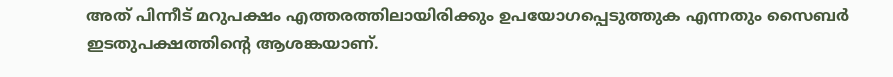അത് പിന്നീട് മറുപക്ഷം എത്തരത്തിലായിരിക്കും ഉപയോഗപ്പെടുത്തുക എന്നതും സൈബര്‍ ഇടതുപക്ഷത്തിന്റെ ആശങ്കയാണ്.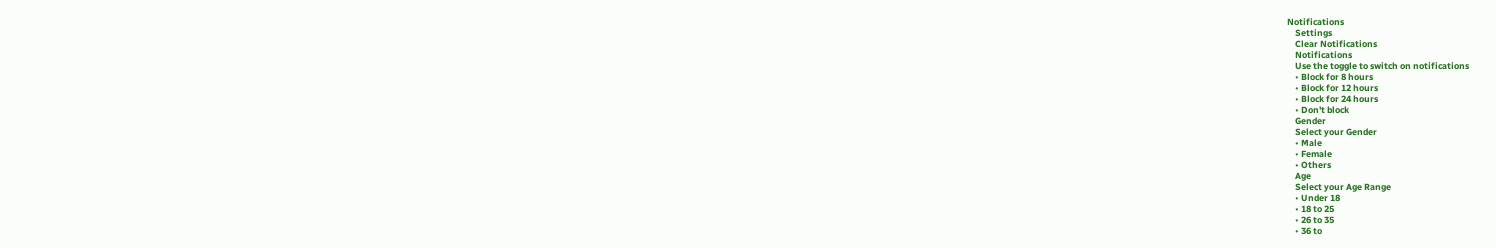Notifications
    Settings
    Clear Notifications
    Notifications
    Use the toggle to switch on notifications
    • Block for 8 hours
    • Block for 12 hours
    • Block for 24 hours
    • Don't block
    Gender
    Select your Gender
    • Male
    • Female
    • Others
    Age
    Select your Age Range
    • Under 18
    • 18 to 25
    • 26 to 35
    • 36 to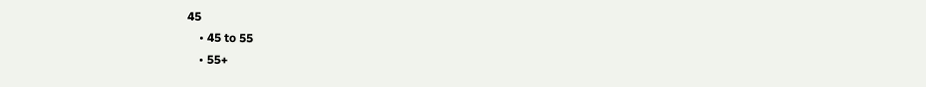45
    • 45 to 55
    • 55+